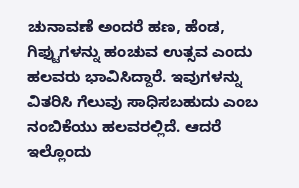ಚುನಾವಣೆ ಅಂದರೆ ಹಣ, ಹೆಂಡ, ಗಿಫ್ಟುಗಳನ್ನು ಹಂಚುವ ಉತ್ಸವ ಎಂದು ಹಲವರು ಭಾವಿಸಿದ್ದಾರೆ. ಇವುಗಳನ್ನು ವಿತರಿಸಿ ಗೆಲುವು ಸಾಧಿಸಬಹುದು ಎಂಬ ನಂಬಿಕೆಯು ಹಲವರಲ್ಲಿದೆ. ಆದರೆ ಇಲ್ಲೊಂದು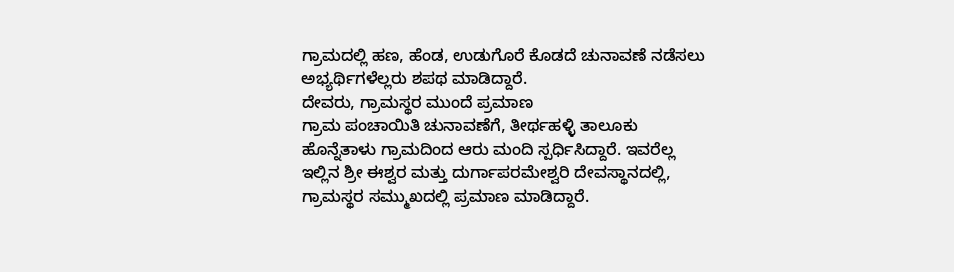ಗ್ರಾಮದಲ್ಲಿ ಹಣ, ಹೆಂಡ, ಉಡುಗೊರೆ ಕೊಡದೆ ಚುನಾವಣೆ ನಡೆಸಲು ಅಭ್ಯರ್ಥಿಗಳೆಲ್ಲರು ಶಪಥ ಮಾಡಿದ್ದಾರೆ.
ದೇವರು, ಗ್ರಾಮಸ್ಥರ ಮುಂದೆ ಪ್ರಮಾಣ
ಗ್ರಾಮ ಪಂಚಾಯಿತಿ ಚುನಾವಣೆಗೆ, ತೀರ್ಥಹಳ್ಳಿ ತಾಲೂಕು ಹೊನ್ನೆತಾಳು ಗ್ರಾಮದಿಂದ ಆರು ಮಂದಿ ಸ್ಪರ್ಧಿಸಿದ್ದಾರೆ. ಇವರೆಲ್ಲ ಇಲ್ಲಿನ ಶ್ರೀ ಈಶ್ವರ ಮತ್ತು ದುರ್ಗಾಪರಮೇಶ್ವರಿ ದೇವಸ್ಥಾನದಲ್ಲಿ, ಗ್ರಾಮಸ್ಥರ ಸಮ್ಮುಖದಲ್ಲಿ ಪ್ರಮಾಣ ಮಾಡಿದ್ದಾರೆ.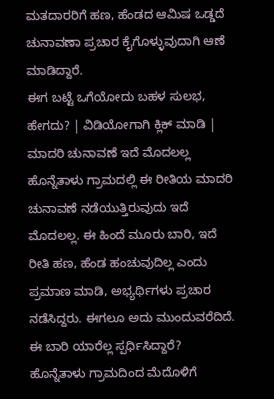ಮತದಾರರಿಗೆ ಹಣ, ಹೆಂಡದ ಆಮಿಷ ಒಡ್ಡದೆ ಚುನಾವಣಾ ಪ್ರಚಾರ ಕೈಗೊಳ್ಳುವುದಾಗಿ ಆಣೆ ಮಾಡಿದ್ದಾರೆ.
ಈಗ ಬಟ್ಟೆ ಒಗೆಯೋದು ಬಹಳ ಸುಲಭ, ಹೇಗದು? | ವಿಡಿಯೋಗಾಗಿ ಕ್ಲಿಕ್ ಮಾಡಿ |
ಮಾದರಿ ಚುನಾವಣೆ ಇದೆ ಮೊದಲಲ್ಲ
ಹೊನ್ನೆತಾಳು ಗ್ರಾಮದಲ್ಲಿ ಈ ರೀತಿಯ ಮಾದರಿ ಚುನಾವಣೆ ನಡೆಯುತ್ತಿರುವುದು ಇದೆ ಮೊದಲಲ್ಲ. ಈ ಹಿಂದೆ ಮೂರು ಬಾರಿ, ಇದೆ ರೀತಿ ಹಣ, ಹೆಂಡ ಹಂಚುವುದಿಲ್ಲ ಎಂದು ಪ್ರಮಾಣ ಮಾಡಿ, ಅಭ್ಯರ್ಥಿಗಳು ಪ್ರಚಾರ ನಡೆಸಿದ್ದರು. ಈಗಲೂ ಅದು ಮುಂದುವರೆದಿದೆ.
ಈ ಬಾರಿ ಯಾರೆಲ್ಲ ಸ್ಪರ್ಧಿಸಿದ್ದಾರೆ?
ಹೊನ್ನೆತಾಳು ಗ್ರಾಮದಿಂದ ಮೆದೊಳಿಗೆ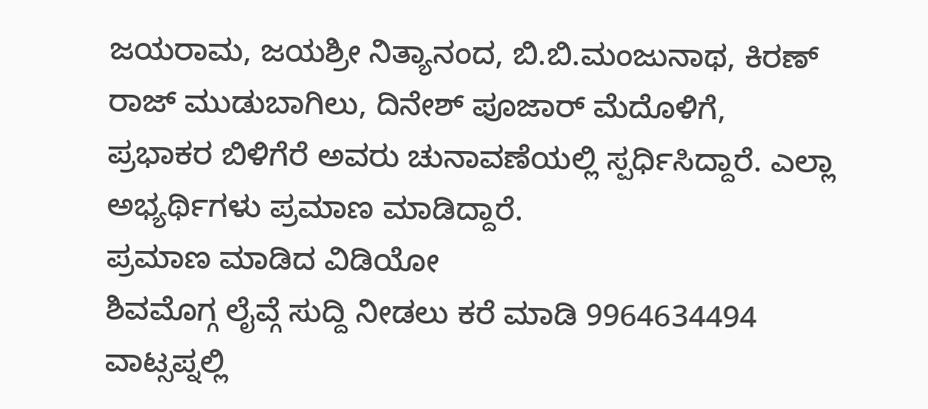ಜಯರಾಮ, ಜಯಶ್ರೀ ನಿತ್ಯಾನಂದ, ಬಿ.ಬಿ.ಮಂಜುನಾಥ, ಕಿರಣ್ ರಾಜ್ ಮುಡುಬಾಗಿಲು, ದಿನೇಶ್ ಪೂಜಾರ್ ಮೆದೊಳಿಗೆ, ಪ್ರಭಾಕರ ಬಿಳಿಗೆರೆ ಅವರು ಚುನಾವಣೆಯಲ್ಲಿ ಸ್ಪರ್ಧಿಸಿದ್ದಾರೆ. ಎಲ್ಲಾ ಅಭ್ಯರ್ಥಿಗಳು ಪ್ರಮಾಣ ಮಾಡಿದ್ದಾರೆ.
ಪ್ರಮಾಣ ಮಾಡಿದ ವಿಡಿಯೋ
ಶಿವಮೊಗ್ಗ ಲೈವ್ಗೆ ಸುದ್ದಿ ನೀಡಲು ಕರೆ ಮಾಡಿ 9964634494
ವಾಟ್ಸಪ್ನಲ್ಲಿ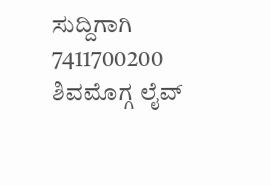ಸುದ್ದಿಗಾಗಿ 7411700200
ಶಿವಮೊಗ್ಗ ಲೈವ್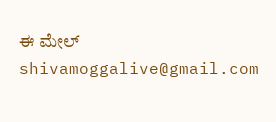ಈ ಮೇಲ್ shivamoggalive@gmail.com